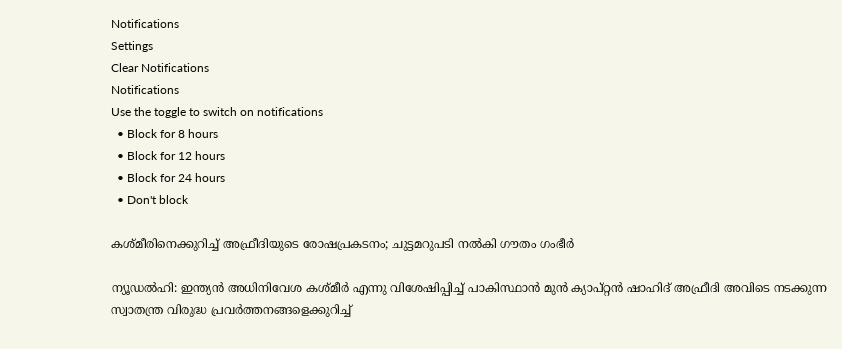Notifications
Settings
Clear Notifications
Notifications
Use the toggle to switch on notifications
  • Block for 8 hours
  • Block for 12 hours
  • Block for 24 hours
  • Don't block

കശ്മീരിനെക്കുറിച്ച് അഫ്രീദിയുടെ രോഷപ്രകടനം; ചുട്ടമറുപടി നല്‍കി ഗൗതം ഗംഭീര്‍

ന്യൂഡല്‍ഹി: ഇന്ത്യന്‍ അധിനിവേശ കശ്മീര്‍ എന്നു വിശേഷിപ്പിച്ച് പാകിസ്ഥാന്‍ മുന്‍ ക്യാപ്റ്റന്‍ ഷാഹിദ് അഫ്രീദി അവിടെ നടക്കുന്ന സ്വാതന്ത്ര വിരുദ്ധ പ്രവര്‍ത്തനങ്ങളെക്കുറിച്ച്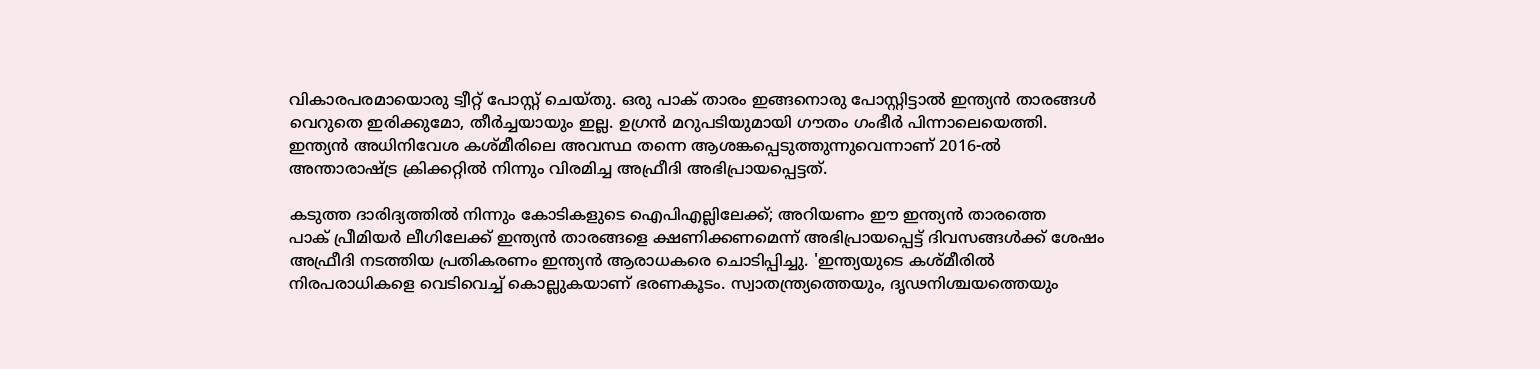വികാരപരമായൊരു ട്വീറ്റ് പോസ്റ്റ് ചെയ്തു. ഒരു പാക് താരം ഇങ്ങനൊരു പോസ്റ്റിട്ടാല്‍ ഇന്ത്യന്‍ താരങ്ങള്‍ വെറുതെ ഇരിക്കുമോ, തീര്‍ച്ചയായും ഇല്ല. ഉഗ്രന്‍ മറുപടിയുമായി ഗൗതം ഗംഭീര്‍ പിന്നാലെയെത്തി. ഇന്ത്യന്‍ അധിനിവേശ കശ്മീരിലെ അവസ്ഥ തന്നെ ആശങ്കപ്പെടുത്തുന്നുവെന്നാണ് 2016-ല്‍ അന്താരാഷ്ട്ര ക്രിക്കറ്റില്‍ നിന്നും വിരമിച്ച അഫ്രീദി അഭിപ്രായപ്പെട്ടത്.

കടുത്ത ദാരിദ്യത്തില്‍ നിന്നും കോടികളുടെ ഐപിഎല്ലിലേക്ക്; അറിയണം ഈ ഇന്ത്യന്‍ താരത്തെ
പാക് പ്രീമിയര്‍ ലീഗിലേക്ക് ഇന്ത്യന്‍ താരങ്ങളെ ക്ഷണിക്കണമെന്ന് അഭിപ്രായപ്പെട്ട് ദിവസങ്ങള്‍ക്ക് ശേഷം അഫ്രീദി നടത്തിയ പ്രതികരണം ഇന്ത്യന്‍ ആരാധകരെ ചൊടിപ്പിച്ചു. 'ഇന്ത്യയുടെ കശ്മീരില്‍ നിരപരാധികളെ വെടിവെച്ച് കൊല്ലുകയാണ് ഭരണകൂടം. സ്വാതന്ത്ര്യത്തെയും, ദൃഢനിശ്ചയത്തെയും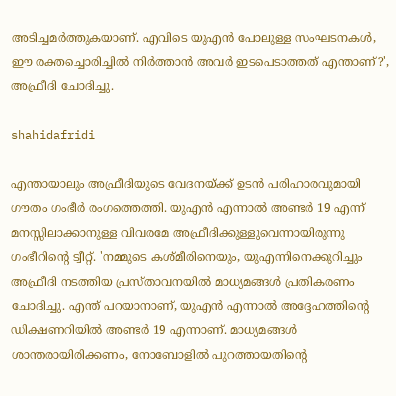അടിച്ചമര്‍ത്തുകയാണ്. എവിടെ യുഎന്‍ പോലുള്ള സംഘടനകള്‍, ഈ രക്തച്ചൊരിച്ചില്‍ നിര്‍ത്താന്‍ അവര്‍ ഇടപെടാത്തത് എന്താണ്?', അഫ്രീദി ചോദിച്ചു.

shahidafridi

എന്തായാലും അഫ്രീദിയുടെ വേദനയ്ക്ക് ഉടന്‍ പരിഹാരവുമായി ഗൗതം ഗംഭീര്‍ രംഗത്തെത്തി. യുഎന്‍ എന്നാല്‍ അണ്ടര്‍ 19 എന്ന് മനസ്സിലാക്കാനുള്ള വിവരമേ അഫ്രീദിക്കുള്ളുവെന്നായിരുന്നു ഗംഭീറിന്റെ ട്വീറ്റ്. 'നമ്മുടെ കശ്മീരിനെയും, യുഎന്നിനെക്കുറിച്ചും അഫ്രീദി നടത്തിയ പ്രസ്താവനയില്‍ മാധ്യമങ്ങള്‍ പ്രതികരണം ചോദിച്ചു. എന്ത് പറയാനാണ്, യുഎന്‍ എന്നാല്‍ അദ്ദേഹത്തിന്റെ ഡിക്ഷണറിയില്‍ അണ്ടര്‍ 19 എന്നാണ്. മാധ്യമങ്ങള്‍ ശാന്തരായിരിക്കണം, നോബോളില്‍ പുറത്തായതിന്റെ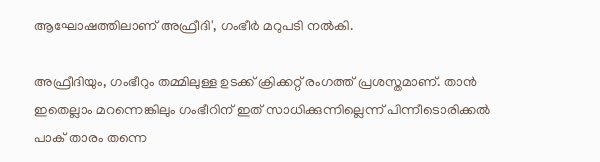ആഘോഷത്തിലാണ് അഫ്രീദി', ഗംഭീര്‍ മറുപടി നല്‍കി.

അഫ്രീദിയും, ഗംഭീറും തമ്മിലുള്ള ഉടക്ക് ക്രിക്കറ്റ് രംഗത്ത് പ്രശസ്തമാണ്. താന്‍ ഇതെല്ലാം മറന്നെങ്കിലും ഗംഭീറിന് ഇത് സാധിക്കുന്നില്ലെന്ന് പിന്നീടൊരിക്കല്‍ പാക് താരം തന്നെ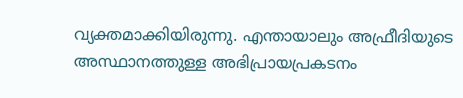വ്യക്തമാക്കിയിരുന്നു. എന്തായാലും അഫ്രീദിയുടെ അസ്ഥാനത്തുള്ള അഭിപ്രായപ്രകടനം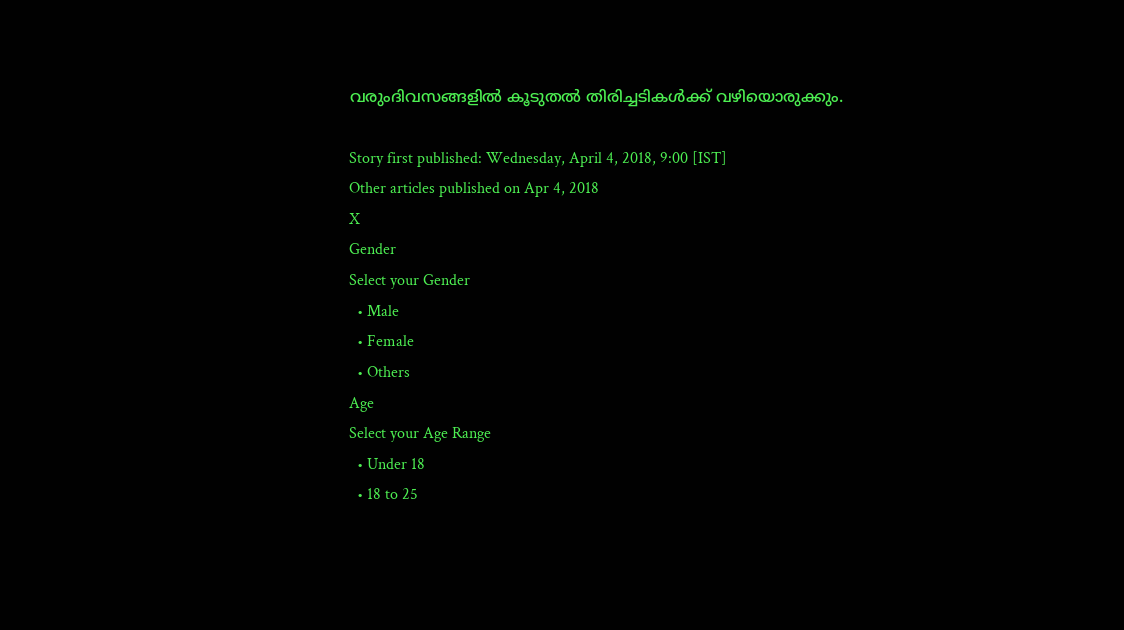വരുംദിവസങ്ങളില്‍ കൂടുതല്‍ തിരിച്ചടികള്‍ക്ക് വഴിയൊരുക്കും.

Story first published: Wednesday, April 4, 2018, 9:00 [IST]
Other articles published on Apr 4, 2018
X
Gender
Select your Gender
  • Male
  • Female
  • Others
Age
Select your Age Range
  • Under 18
  • 18 to 25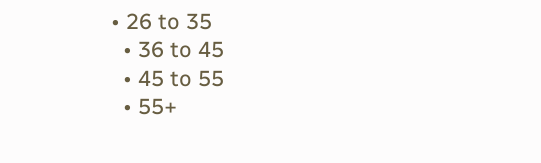• 26 to 35
  • 36 to 45
  • 45 to 55
  • 55+